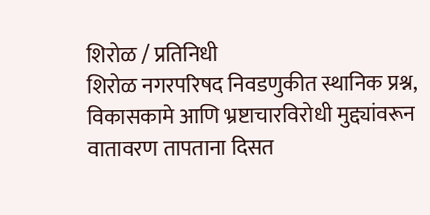शिरोळ / प्रतिनिधी
शिरोळ नगरपरिषद निवडणुकीत स्थानिक प्रश्न, विकासकामे आणि भ्रष्टाचारविरोधी मुद्द्यांवरून वातावरण तापताना दिसत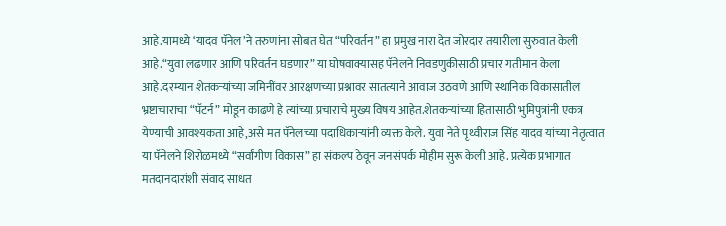आहे.यामध्ये ‘यादव पॅनेल’ने तरुणांना सोबत घेत “परिवर्तन” हा प्रमुख नारा देत जोरदार तयारीला सुरुवात केली आहे.“युवा लढणार आणि परिवर्तन घडणार” या घोषवाक्यासह पॅनेलने निवडणुकीसाठी प्रचार गतीमान केला आहे.दरम्यान शेतकऱ्यांच्या जमिनींवर आरक्षणच्या प्रश्नावर सातत्याने आवाज उठवणे आणि स्थानिक विकासातील भ्रष्टाचाराचा “पॅटर्न” मोडून काढणे हे त्यांच्या प्रचाराचे मुख्य विषय आहेत.शेतकऱ्यांच्या हितासाठी भुमिपुत्रांनी एकत्र येण्याची आवश्यकता आहे,असे मत पॅनेलच्या पदाधिकाऱ्यांनी व्यक्त केले. युवा नेते पृथ्वीराज सिंह यादव यांच्या नेतृत्वात या पॅनेलने शिरोळमध्ये “सर्वांगीण विकास” हा संकल्प ठेवून जनसंपर्क मोहीम सुरू केली आहे. प्रत्येक प्रभागात मतदानदारांशी संवाद साधत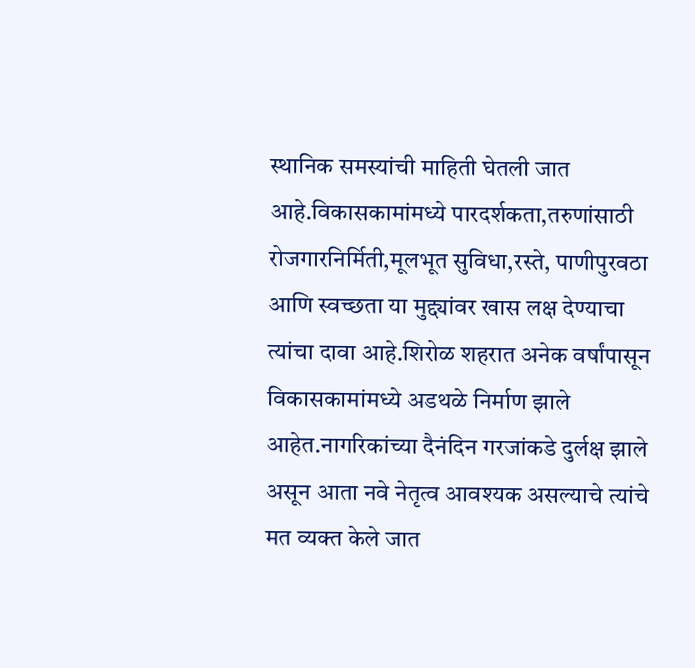स्थानिक समस्यांची माहिती घेतली जात आहे.विकासकामांमध्ये पारदर्शकता,तरुणांसाठी रोजगारनिर्मिती,मूलभूत सुविधा,रस्ते, पाणीपुरवठा आणि स्वच्छता या मुद्द्यांवर खास लक्ष देण्याचा त्यांचा दावा आहे.शिरोळ शहरात अनेक वर्षांपासून विकासकामांमध्ये अडथळे निर्माण झाले आहेत.नागरिकांच्या दैनंदिन गरजांकडे दुर्लक्ष झाले असून आता नवे नेतृत्व आवश्यक असल्याचे त्यांचे मत व्यक्त केले जात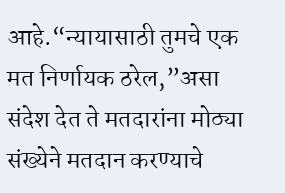आहे.“न्यायासाठी तुमचे एक मत निर्णायक ठरेल,”असा संदेश देत ते मतदारांना मोठ्या संख्येने मतदान करण्याचे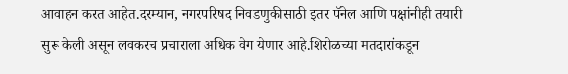आवाहन करत आहेत.दरम्यान, नगरपरिषद निवडणुकीसाठी इतर पॅनेल आणि पक्षांनीही तयारी सुरू केली असून लवकरच प्रचाराला अधिक वेग येणार आहे.शिरोळच्या मतदारांकडून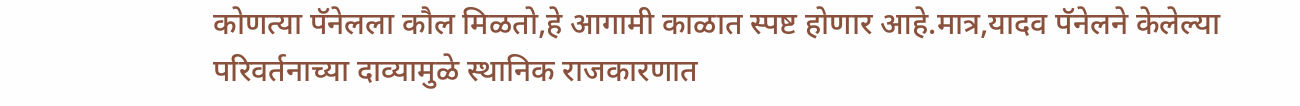कोणत्या पॅनेलला कौल मिळतो,हे आगामी काळात स्पष्ट होणार आहे.मात्र,यादव पॅनेलने केलेल्या परिवर्तनाच्या दाव्यामुळे स्थानिक राजकारणात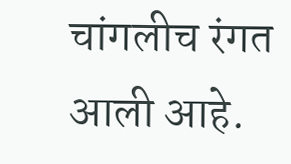चांगलीच रंगत आली आहे.